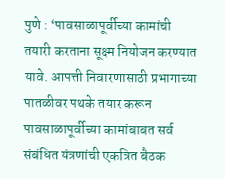पुणे : ‘पावसाळापूर्वीच्या कामांची तयारी करताना सूक्ष्म नियोजन करण्यात यावे. आपत्ती निवारणासाठी प्रभागाच्या पातळीवर पथके तयार करून पावसाळापूर्वीच्या कामांबाबत सर्व संबंधित यंत्रणांची एकत्रित बैठक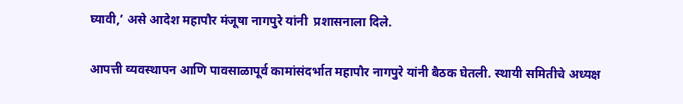घ्यावी,’ असे आदेश महापौर मंजूषा नागपुरे यांनी  प्रशासनाला दिले.

आपत्ती व्यवस्थापन आणि पावसाळापूर्व कामांसंदर्भात महापौर नागपुरे यांनी बैठक घेतली. स्थायी समितीचे अध्यक्ष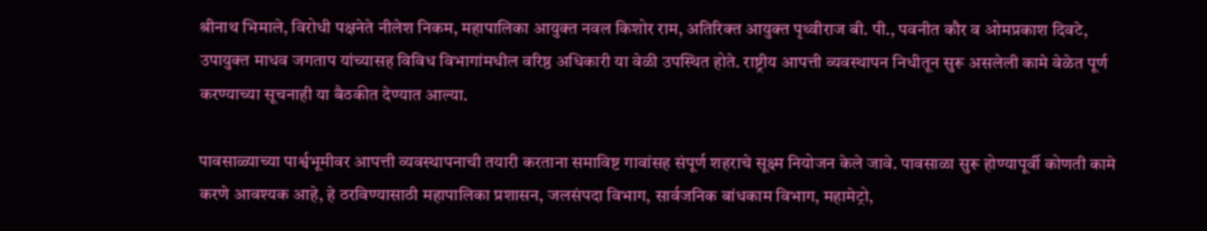श्रीनाथ भिमाले, विरोधी पक्षनेते नीलेश निकम, महापालिका आयुक्त नवल किशोर राम, अतिरिक्त आयुक्त पृथ्वीराज बी. पी., पवनीत कौर व ओमप्रकाश दिवटे, उपायुक्त माधव जगताप यांच्यासह विविध विभागांमधील वरिष्ठ अधिकारी या वेळी उपस्थित होते. राष्ट्रीय आपत्ती व्यवस्थापन निधीतून सुरू असलेली कामे वेळेत पूर्ण करण्याच्या सूचनाही या बैठकीत देण्यात आल्या.

पावसाळ्याच्या पार्श्वभूमीवर आपत्ती व्यवस्थापनाची तयारी करताना समाविष्ट गावांसह संपूर्ण शहराचे सूक्ष्म नियोजन केले जावे. पावसाळा सुरू होण्यापूर्वी कोणती कामे करणे आवश्यक आहे, हे ठरविण्यासाठी महापालिका प्रशासन, जलसंपदा विभाग, सार्वजनिक बांधकाम विभाग, महामेट्रो,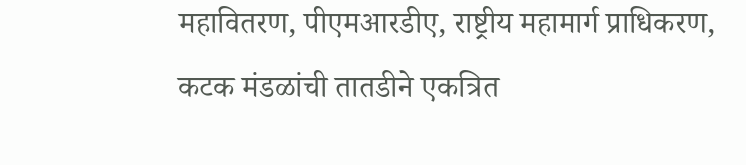महावितरण, पीएमआरडीए, राष्ट्रीय महामार्ग प्राधिकरण, कटक मंडळांची तातडीने एकत्रित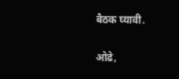बैठक घ्यावी.

ओढे,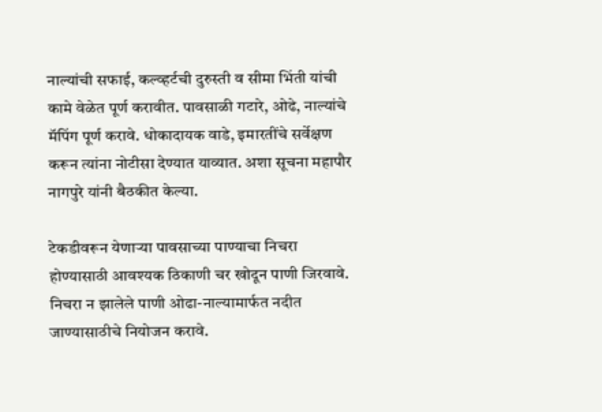नाल्यांची सफाई, कल्व्हर्टची दुरुस्ती व सीमा भिंती यांची कामे वेळेत पूर्ण करावीत. पावसाळी गटारे, ओढे, नाल्यांचे मॅपिंग पूर्ण करावे. धोकादायक वाडे, इमारतींचे सर्वेक्षण करून त्यांना नोटीसा देण्यात याव्यात. अशा सूचना महापौर नागपुरे यांनी बैठकीत केल्या.

टेकडीवरून येणाऱ्या पावसाच्या पाण्याचा निचरा होण्यासाठी आवश्यक ठिकाणी चर खोदून पाणी जिरवावे. निचरा न झालेले पाणी ओढा-नाल्यामार्फत नदीत जाण्यासाठीचे नियोजन करावे.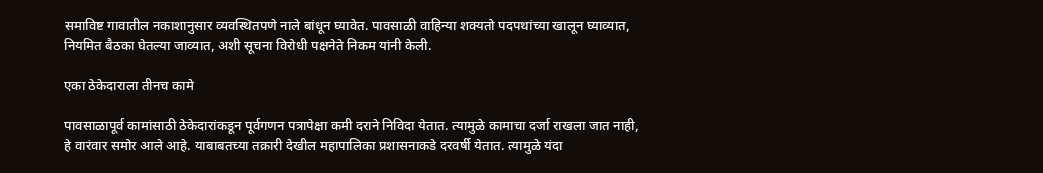समाविष्ट गावातील नकाशानुसार व्यवस्थितपणे नाले बांधून घ्यावेत. पावसाळी वाहिन्या शक्यतो पदपथांच्या खालून घ्याव्यात, नियमित बैठका घेतल्या जाव्यात, अशी सूचना विरोधी पक्षनेते निकम यांनी केली.

एका ठेकेदाराला तीनच कामे

पावसाळापूर्व कामांसाठी ठेकेदारांकडून पूर्वगणन पत्रापेक्षा कमी दराने निविदा येतात. त्यामुळे कामाचा दर्जा राखला जात नाही, हे वारंवार समोर आले आहे. याबाबतच्या तक्रारी देखील महापालिका प्रशासनाकडे दरवर्षी येतात. त्यामुळे यंदा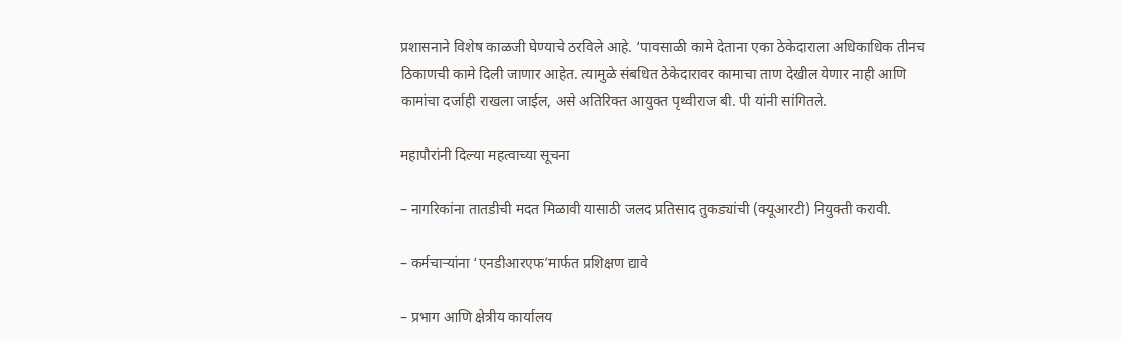प्रशासनाने विशेष काळजी घेण्याचे ठरविले आहे. ‘पावसाळी कामे देताना एका ठेकेदाराला अधिकाधिक तीनच ठिकाणची कामे दिली जाणार आहेत. त्यामुळे संबधित ठेकेदारावर कामाचा ताण देखील येणार नाही आणि कामांचा दर्जाही राखला जाईल, असे अतिरिक्त आयुक्त पृथ्वीराज बी. पी यांनी सांगितले.

महापौरांनी दिल्या महत्वाच्या सूचना

– नागरिकांना तातडीची मदत मिळावी यासाठी जलद प्रतिसाद तुकड्यांची (क्यूआरटी) नियुक्ती करावी.

– कर्मचाऱ्यांना ‘एनडीआरएफ’मार्फत प्रशिक्षण द्यावे

– प्रभाग आणि क्षेत्रीय कार्यालय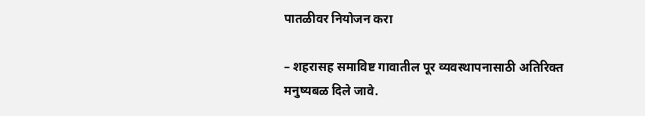पातळीवर नियोजन करा

– शहरासह समाविष्ट गावातील पूर व्यवस्थापनासाठी अतिरिक्त मनुष्यबळ दिले जावे.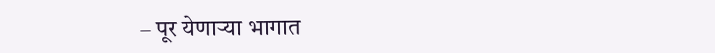– पूर येणाऱ्या भागात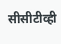सीसीटीव्ही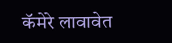कॅमेरे लावावेत